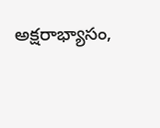అక్షరాభ్యాసం,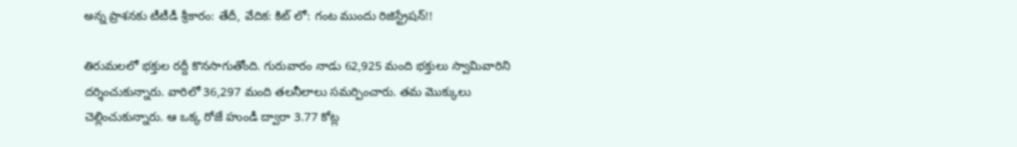అన్న ప్రాశనకు టీటీడీ శ్రీకారం: తేదీ, వేదిక: కిట్ లో: గంట ముందు రిజిస్ట్రేషన్!!

తిరుమలలో భక్తుల రద్దీ కొనసాగుతోంది. గురువారం నాడు 62,925 మంది భక్తులు స్వామివారిని దర్శించుకున్నారు. వారిలో 36,297 మంది తలనీలాలు సమర్పించారు. తమ మొక్కులు చెల్లించుకున్నారు. ఆ ఒక్క రోజే హుండీ ద్వారా 3.77 కోట్ల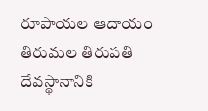రూపాయల ఆదాయం తిరుమల తిరుపతి దేవస్థానానికి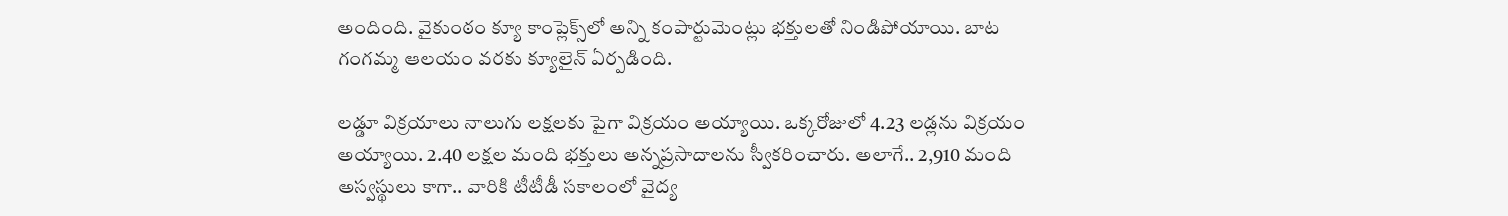అందింది. వైకుంఠం క్యూ కాంప్లెక్స్‌లో అన్ని కంపార్టుమెంట్లు భక్తులతో నిండిపోయాయి. బాట గంగమ్మ ఆలయం వరకు క్యూలైన్ ఏర్పడింది.

లడ్డూ విక్రయాలు నాలుగు లక్షలకు పైగా విక్రయం అయ్యాయి. ఒక్కరోజులో 4.23 లడ్లను విక్రయం అయ్యాయి. 2.40 లక్షల మంది భక్తులు అన్నప్రసాదాలను స్వీకరించారు. అలాగే.. 2,910 మంది అస్వస్థులు కాగా.. వారికి టీటీడీ సకాలంలో వైద్య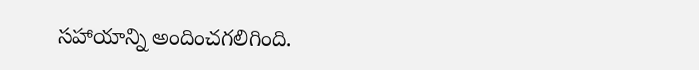సహాయాన్ని అందించగలిగింది.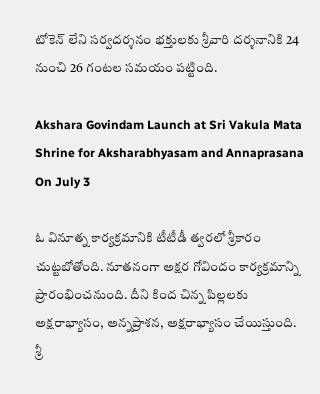టోకెన్ లేని సర్వదర్శనం భక్తులకు శ్రీవారి దర్శనానికి 24 నుంచి 26 గంటల సమయం పట్టింది.

Akshara Govindam Launch at Sri Vakula Mata Shrine for Aksharabhyasam and Annaprasana On July 3

ఓ వినూత్న కార్యక్రమానికి టీటీడీ త్వరలో శ్రీకారం చుట్టబోతోంది. నూతనంగా అక్షర గోవిందం కార్యక్రమాన్ని ప్రారంభించనుంది. దీని కింద చిన్న పిల్లలకు అక్షరాభ్యాసం, అన్నప్రాశన, అక్షరాభ్యాసం చేయిస్తుంది. శ్రీ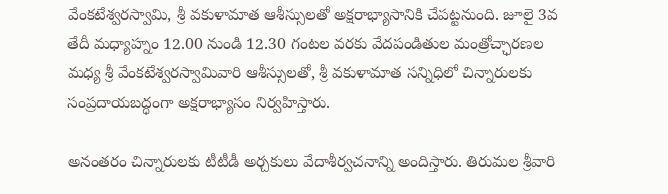వేంకటేశ్వరస్వామి, శ్రీ వకుళామాత ఆశీస్సులతో అక్షరాభ్యాసానికి చేపట్టనుంది. జూలై 3వ తేదీ మధ్యాహ్నం 12.00 నుండి 12.30 గంటల వరకు వేదపండితుల మంత్రోచ్ఛారణల మధ్య శ్రీ వేంకటేశ్వరస్వామివారి ఆశీస్సులతో, శ్రీ వకుళామాత సన్నిధిలో చిన్నారులకు సంప్రదాయబద్ధంగా అక్షరాభ్యాసం నిర్వహిస్తారు.

అనంతరం చిన్నారులకు టీటీడీ అర్చకులు వేదాశీర్వచనాన్ని అందిస్తారు. తిరుమల శ్రీవారి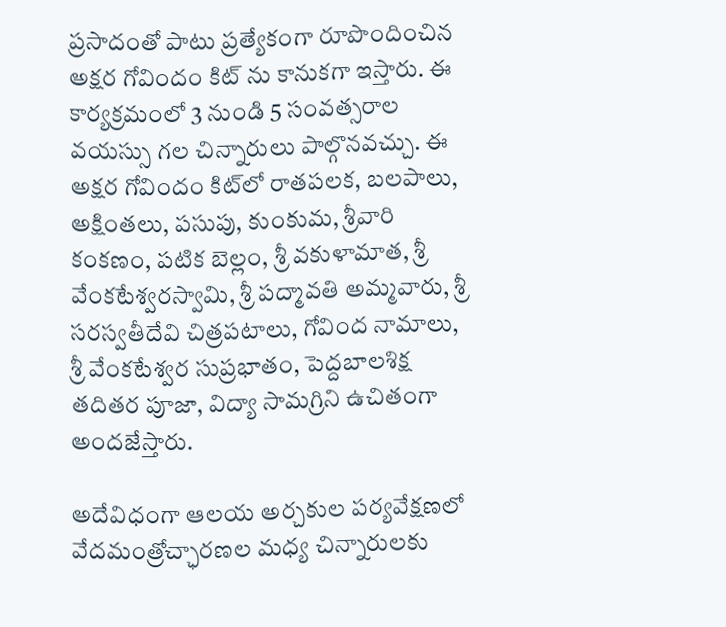ప్రసాదంతో పాటు ప్రత్యేకంగా రూపొందించిన అక్షర గోవిందం కిట్ ను కానుకగా ఇస్తారు. ఈ కార్యక్రమంలో 3 నుండి 5 సంవత్సరాల వయస్సు గల చిన్నారులు పాల్గొనవచ్చు. ఈ అక్షర గోవిందం కిట్‌లో రాతపలక, బలపాలు, అక్షింతలు, పసుపు, కుంకుమ, శ్రీవారి కంకణం, పటిక బెల్లం, శ్రీ వకుళామాత, శ్రీ వేంకటేశ్వరస్వామి, శ్రీ పద్మావతి అమ్మవారు, శ్రీ సరస్వతీదేవి చిత్రపటాలు, గోవింద నామాలు, శ్రీ వేంకటేశ్వర సుప్రభాతం, పెద్దబాలశిక్ష తదితర పూజా, విద్యా సామగ్రిని ఉచితంగా అందజేస్తారు.

అదేవిధంగా ఆలయ అర్చకుల పర్యవేక్షణలో వేదమంత్రోచ్ఛారణల మధ్య చిన్నారులకు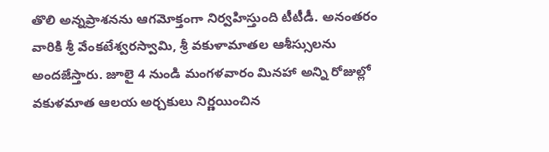తొలి అన్నప్రాశనను ఆగమోక్తంగా నిర్వహిస్తుంది టీటీడీ. అనంతరం వారికి శ్రీ వేంకటేశ్వరస్వామి, శ్రీ వకుళామాతల ఆశీస్సులను అందజేస్తారు. జూలై 4 నుండి మంగళవారం మినహా అన్ని రోజుల్లో వకుళమాత ఆలయ అర్చకులు నిర్ణయించిన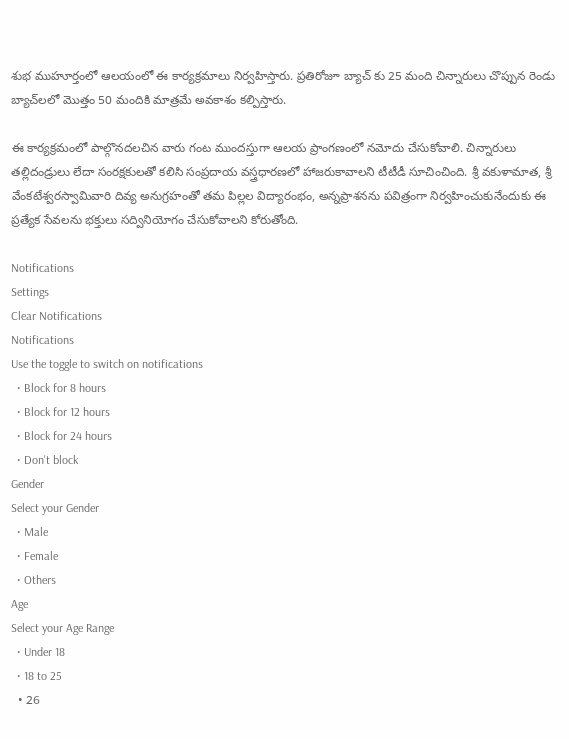శుభ ముహూర్తంలో ఆలయంలో ఈ కార్యక్రమాలు నిర్వహిస్తారు. ప్రతిరోజూ బ్యాచ్ కు 25 మంది చిన్నారులు చొప్పున రెండు బ్యాచ్‌లలో మొత్తం 50 మందికి మాత్రమే అవకాశం కల్పిస్తారు.

ఈ కార్యక్రమంలో పాల్గొనదలచిన వారు గంట ముందస్తుగా ఆలయ ప్రాంగణంలో నమోదు చేసుకోవాలి. చిన్నారులు తల్లిదండ్రులు లేదా సంరక్షకులతో కలిసి సంప్రదాయ వస్త్రధారణలో హాజరుకావాలని టీటీడీ సూచించింది. శ్రీ వకుళామాత, శ్రీ వేంకటేశ్వరస్వామివారి దివ్య అనుగ్రహంతో తమ పిల్లల విద్యారంభం, అన్నప్రాశనను పవిత్రంగా నిర్వహించుకునేందుకు ఈ ప్రత్యేక సేవలను భక్తులు సద్వినియోగం చేసుకోవాలని కోరుతోంది.

Notifications
Settings
Clear Notifications
Notifications
Use the toggle to switch on notifications
  • Block for 8 hours
  • Block for 12 hours
  • Block for 24 hours
  • Don't block
Gender
Select your Gender
  • Male
  • Female
  • Others
Age
Select your Age Range
  • Under 18
  • 18 to 25
  • 26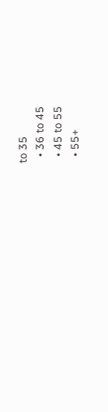to 35
  • 36 to 45
  • 45 to 55
  • 55+